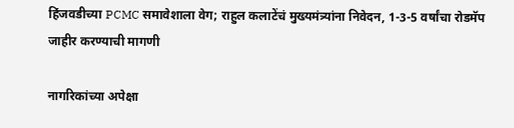हिंजवडीच्या PCMC समावेशाला वेग; राहुल कलाटेंचं मुख्यमंत्र्यांना निवेदन, 1-3-5 वर्षांचा रोडमॅप जाहीर करण्याची मागणी

नागरिकांच्या अपेक्षा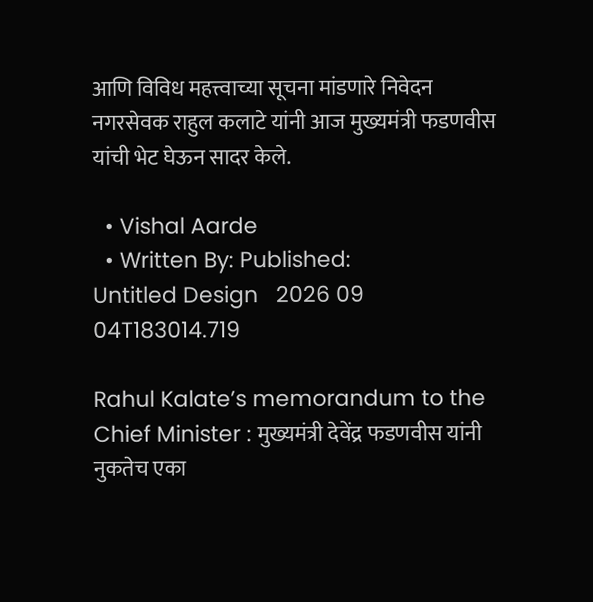आणि विविध महत्त्वाच्या सूचना मांडणारे निवेदन नगरसेवक राहुल कलाटे यांनी आज मुख्यमंत्री फडणवीस यांची भेट घेऊन सादर केले.

  • Vishal Aarde
  • Written By: Published:
Untitled Design   2026 09 04T183014.719

Rahul Kalate’s memorandum to the Chief Minister : मुख्यमंत्री देवेंद्र फडणवीस यांनी नुकतेच एका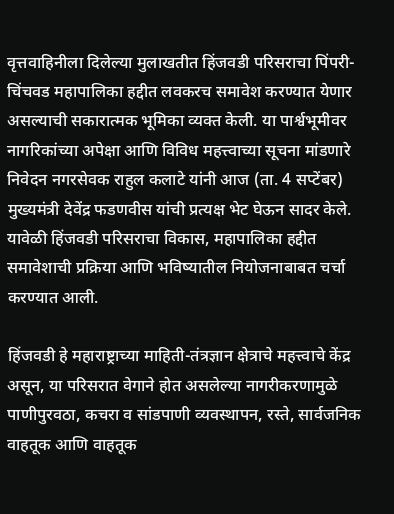वृत्तवाहिनीला दिलेल्या मुलाखतीत हिंजवडी परिसराचा पिंपरी-चिंचवड महापालिका हद्दीत लवकरच समावेश करण्यात येणार असल्याची सकारात्मक भूमिका व्यक्त केली. या पार्श्वभूमीवर नागरिकांच्या अपेक्षा आणि विविध महत्त्वाच्या सूचना मांडणारे निवेदन नगरसेवक राहुल कलाटे यांनी आज (ता. 4 सप्टेंबर) मुख्यमंत्री देवेंद्र फडणवीस यांची प्रत्यक्ष भेट घेऊन सादर केले. यावेळी हिंजवडी परिसराचा विकास, महापालिका हद्दीत समावेशाची प्रक्रिया आणि भविष्यातील नियोजनाबाबत चर्चा करण्यात आली.

हिंजवडी हे महाराष्ट्राच्या माहिती-तंत्रज्ञान क्षेत्राचे महत्त्वाचे केंद्र असून, या परिसरात वेगाने होत असलेल्या नागरीकरणामुळे पाणीपुरवठा, कचरा व सांडपाणी व्यवस्थापन, रस्ते, सार्वजनिक वाहतूक आणि वाहतूक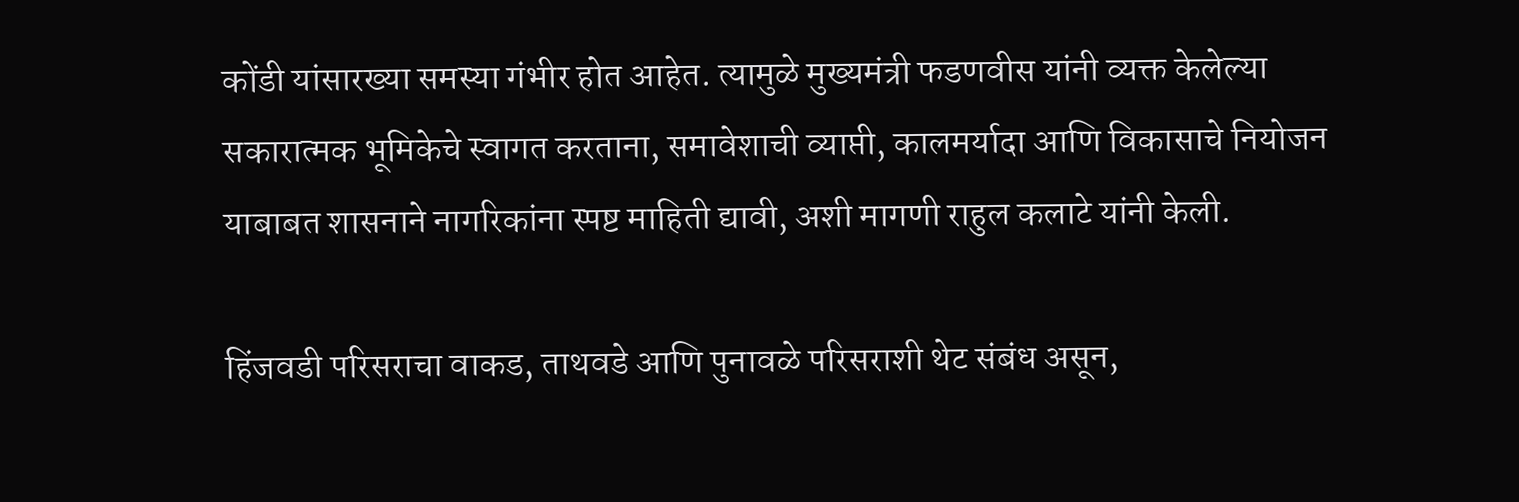कोंडी यांसारख्या समस्या गंभीर होत आहेत. त्यामुळे मुख्यमंत्री फडणवीस यांनी व्यक्त केलेल्या सकारात्मक भूमिकेचे स्वागत करताना, समावेशाची व्याप्ती, कालमर्यादा आणि विकासाचे नियोजन याबाबत शासनाने नागरिकांना स्पष्ट माहिती द्यावी, अशी मागणी राहुल कलाटे यांनी केली.

हिंजवडी परिसराचा वाकड, ताथवडे आणि पुनावळे परिसराशी थेट संबंध असून,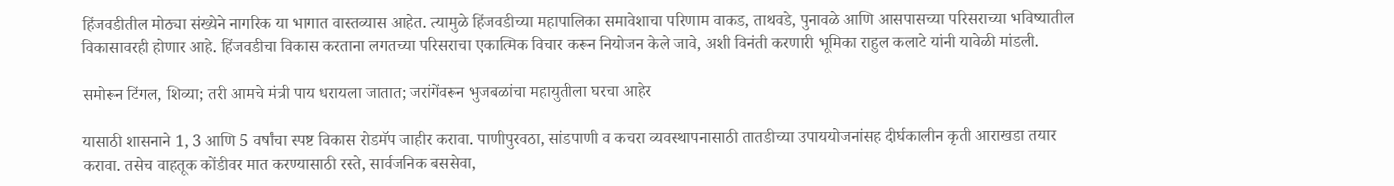हिंजवडीतील मोठ्या संख्येने नागरिक या भागात वास्तव्यास आहेत. त्यामुळे हिंजवडीच्या महापालिका समावेशाचा परिणाम वाकड, ताथवडे, पुनावळे आणि आसपासच्या परिसराच्या भविष्यातील विकासावरही होणार आहे. हिंजवडीचा विकास करताना लगतच्या परिसराचा एकात्मिक विचार करून नियोजन केले जावे, अशी विनंती करणारी भूमिका राहुल कलाटे यांनी यावेळी मांडली.

समोरून टिंगल, शिव्या; तरी आमचे मंत्री पाय धरायला जातात; जरांगेंवरून भुजबळांचा महायुतीला घरचा आहेर

यासाठी शासनाने 1, 3 आणि 5 वर्षांचा स्पष्ट विकास रोडमॅप जाहीर करावा. पाणीपुरवठा, सांडपाणी व कचरा व्यवस्थापनासाठी तातडीच्या उपाययोजनांसह दीर्घकालीन कृती आराखडा तयार करावा. तसेच वाहतूक कोंडीवर मात करण्यासाठी रस्ते, सार्वजनिक बससेवा,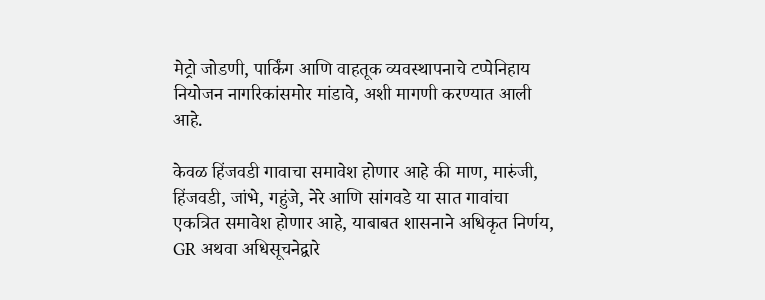मेट्रो जोडणी, पार्किंग आणि वाहतूक व्यवस्थापनाचे टप्पेनिहाय नियोजन नागरिकांसमोर मांडावे, अशी मागणी करण्यात आली आहे.

केवळ हिंजवडी गावाचा समावेश होणार आहे की माण, मारुंजी, हिंजवडी, जांभे, गहुंजे, नेरे आणि सांगवडे या सात गावांचा एकत्रित समावेश होणार आहे, याबाबत शासनाने अधिकृत निर्णय, GR अथवा अधिसूचनेद्वारे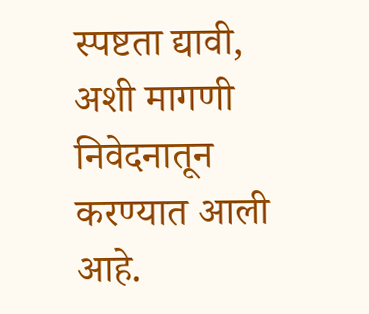स्पष्टता द्यावी, अशी मागणी निवेदनातून करण्यात आली आहे.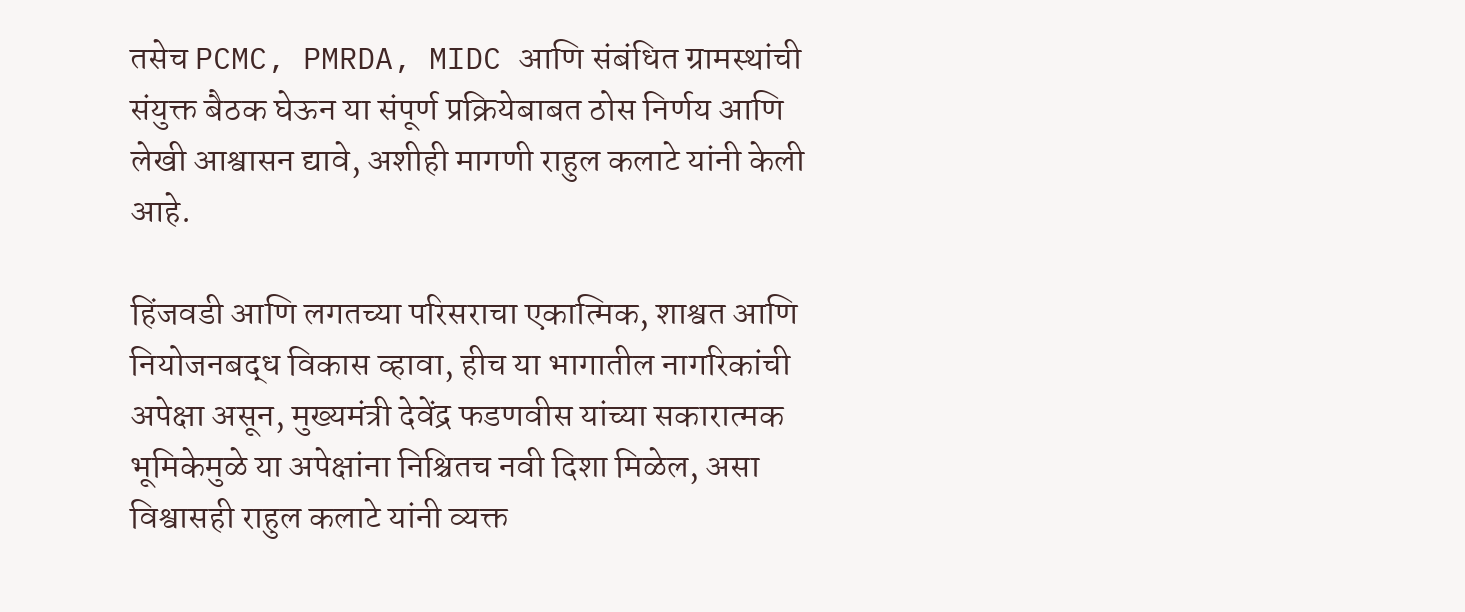तसेच PCMC, PMRDA, MIDC आणि संबंधित ग्रामस्थांची संयुक्त बैठक घेऊन या संपूर्ण प्रक्रियेबाबत ठोस निर्णय आणि लेखी आश्वासन द्यावे, अशीही मागणी राहुल कलाटे यांनी केली आहे.

हिंजवडी आणि लगतच्या परिसराचा एकात्मिक, शाश्वत आणि नियोजनबद्ध विकास व्हावा, हीच या भागातील नागरिकांची अपेक्षा असून, मुख्यमंत्री देवेंद्र फडणवीस यांच्या सकारात्मक भूमिकेमुळे या अपेक्षांना निश्चितच नवी दिशा मिळेल, असा विश्वासही राहुल कलाटे यांनी व्यक्त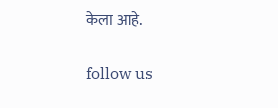केला आहे.

follow us